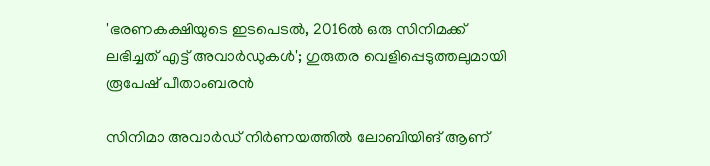'ഭരണകക്ഷിയുടെ ഇടപെടൽ, 2016ൽ ഒരു സിനിമക്ക് ലഭിച്ചത് എട്ട് അവാർഡുകൾ'; ഗുരുതര വെളിപ്പെടുത്തലുമായി രൂപേഷ് പീതാംബരൻ

സിനിമാ അവാർഡ് നിർണയത്തിൽ ലോബിയിങ് ആണ്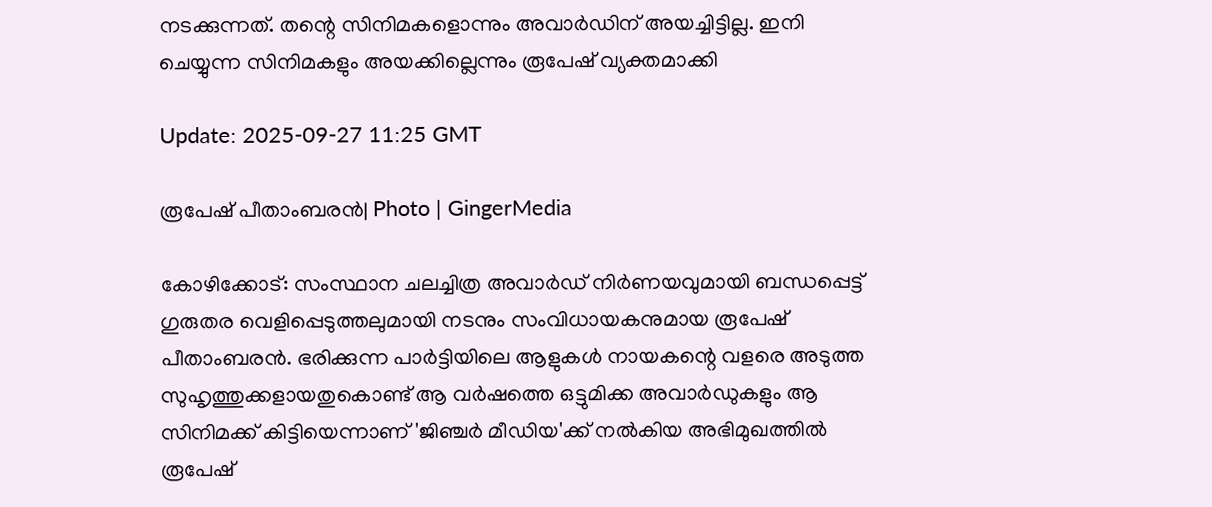നടക്കുന്നത്. തന്റെ സിനിമകളൊന്നും അവാർഡിന് അയച്ചിട്ടില്ല. ഇനി ചെയ്യുന്ന സിനിമകളും അയക്കില്ലെന്നും രൂപേഷ് വ്യക്തമാക്കി

Update: 2025-09-27 11:25 GMT

രൂപേഷ് പീതാംബരൻ| Photo | GingerMedia

കോഴിക്കോട്: സംസ്ഥാന ചലച്ചിത്ര അവാർഡ് നിർണയവുമായി ബന്ധപ്പെട്ട് ഗുരുതര വെളിപ്പെടുത്തലുമായി നടനും സംവിധായകനുമായ രൂപേഷ് പീതാംബരൻ. ഭരിക്കുന്ന പാർട്ടിയിലെ ആളുകൾ നായകന്റെ വളരെ അടുത്ത സുഹൃത്തുക്കളായതുകൊണ്ട് ആ വർഷത്തെ ഒട്ടുമിക്ക അവാർഡുകളും ആ സിനിമക്ക് കിട്ടിയെന്നാണ് 'ജിഞ്ചർ മീഡിയ'ക്ക് നൽകിയ അഭിമുഖത്തിൽ രൂപേഷ്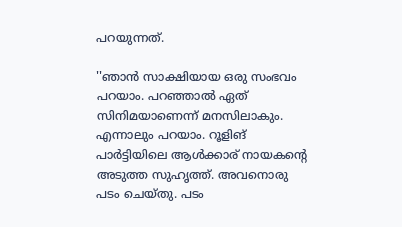പറയുന്നത്.

''ഞാൻ സാക്ഷിയായ ഒരു സംഭവം പറയാം. പറഞ്ഞാൽ ഏത് സിനിമയാണെന്ന് മനസിലാകും. എന്നാലും പറയാം. റൂളിങ് പാർട്ടിയിലെ ആൾക്കാര് നായകന്റെ അടുത്ത സുഹൃത്ത്. അവനൊരു പടം ചെയ്തു. പടം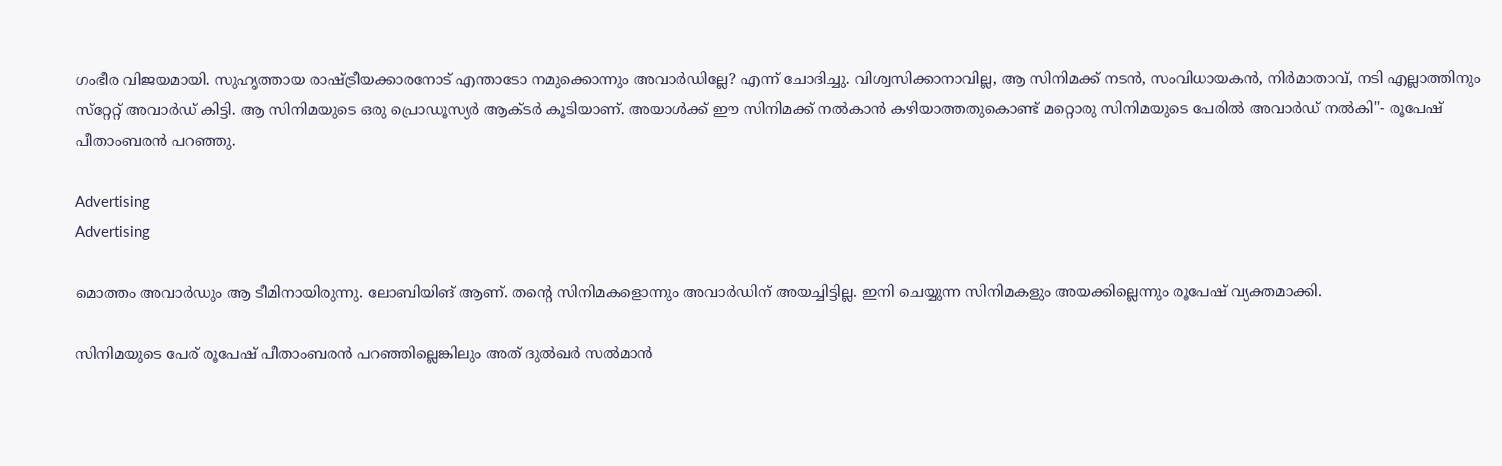ഗംഭീര വിജയമായി. സുഹൃത്തായ രാഷ്ട്രീയക്കാരനോട് എന്താടോ നമുക്കൊന്നും അവാർഡില്ലേ? എന്ന് ചോദിച്ചു. വിശ്വസിക്കാനാവില്ല, ആ സിനിമക്ക് നടൻ, സംവിധായകൻ, നിർമാതാവ്, നടി എല്ലാത്തിനും സ്‌റ്റേറ്റ് അവാർഡ് കിട്ടി. ആ സിനിമയുടെ ഒരു പ്രൊഡൂസ്യർ ആക്ടർ കൂടിയാണ്. അയാൾക്ക് ഈ സിനിമക്ക് നൽകാൻ കഴിയാത്തതുകൊണ്ട് മറ്റൊരു സിനിമയുടെ പേരിൽ അവാർഡ് നൽകി''- രൂപേഷ് പീതാംബരൻ പറഞ്ഞു.

Advertising
Advertising

മൊത്തം അവാർഡും ആ ടീമിനായിരുന്നു. ലോബിയിങ് ആണ്. തന്റെ സിനിമകളൊന്നും അവാർഡിന് അയച്ചിട്ടില്ല. ഇനി ചെയ്യുന്ന സിനിമകളും അയക്കില്ലെന്നും രൂപേഷ് വ്യക്തമാക്കി.

സിനിമയുടെ പേര് രൂപേഷ് പീതാംബരൻ പറഞ്ഞില്ലെങ്കിലും അത് ദുൽഖർ സൽമാൻ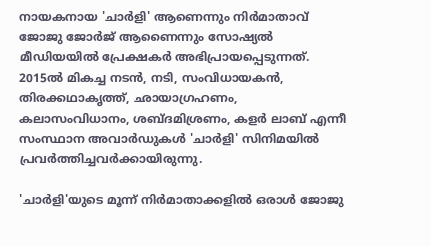നായകനായ 'ചാർളി' ആണെന്നും നിർമാതാവ് ജോജു ജോർജ് ആണൈന്നും സോഷ്യൽ മീഡിയയിൽ പ്രേക്ഷകർ അഭിപ്രായപ്പെടുന്നത്. 2015ൽ മികച്ച നടൻ, നടി, സംവിധായകൻ, തിരക്കഥാകൃത്ത്, ഛായാഗ്രഹണം, കലാസംവിധാനം, ശബ്ദമിശ്രണം, കളർ ലാബ് എന്നീ സംസ്ഥാന അവാർഡുകൾ 'ചാർളി' സിനിമയിൽ പ്രവർത്തിച്ചവർക്കായിരുന്നു.

'ചാർളി'യുടെ മൂന്ന് നിർമാതാക്കളിൽ ഒരാൾ ജോജു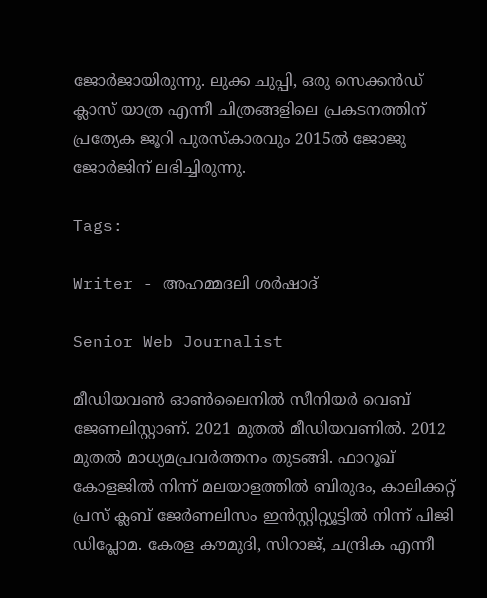ജോർജായിരുന്നു. ലുക്ക ചുപ്പി, ഒരു സെക്കൻഡ് ക്ലാസ് യാത്ര എന്നീ ചിത്രങ്ങളിലെ പ്രകടനത്തിന് പ്രത്യേക ജൂറി പുരസ്‌കാരവും 2015ൽ ജോജു ജോർജിന് ലഭിച്ചിരുന്നു.

Tags:

Writer - അഹമ്മദലി ശര്‍ഷാദ്

Senior Web Journalist

മീഡിയവൺ ഓൺലൈനിൽ സീനിയർ വെബ് ജേണലിസ്റ്റാണ്. 2021 മുതൽ മീഡിയവണിൽ. 2012 മുതൽ മാധ്യമപ്രവർത്തനം തുടങ്ങി. ഫാറൂഖ് കോളജിൽ നിന്ന് മലയാളത്തിൽ ബിരുദം, കാലിക്കറ്റ് പ്രസ് ക്ലബ് ജേർണലിസം ഇൻസ്റ്റിറ്റ്യൂട്ടിൽ നിന്ന് പിജി ഡിപ്ലോമ. കേരള കൗമുദി, സിറാജ്, ചന്ദ്രിക എന്നീ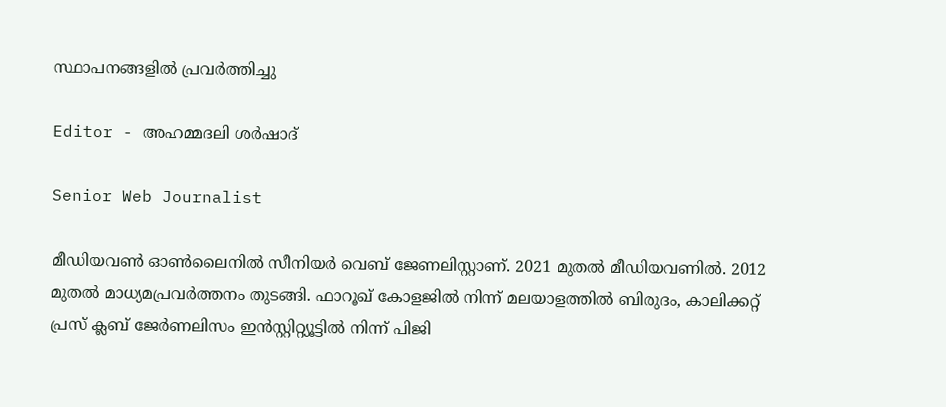സ്ഥാപനങ്ങളിൽ പ്രവർത്തിച്ചു

Editor - അഹമ്മദലി ശര്‍ഷാദ്

Senior Web Journalist

മീഡിയവൺ ഓൺലൈനിൽ സീനിയർ വെബ് ജേണലിസ്റ്റാണ്. 2021 മുതൽ മീഡിയവണിൽ. 2012 മുതൽ മാധ്യമപ്രവർത്തനം തുടങ്ങി. ഫാറൂഖ് കോളജിൽ നിന്ന് മലയാളത്തിൽ ബിരുദം, കാലിക്കറ്റ് പ്രസ് ക്ലബ് ജേർണലിസം ഇൻസ്റ്റിറ്റ്യൂട്ടിൽ നിന്ന് പിജി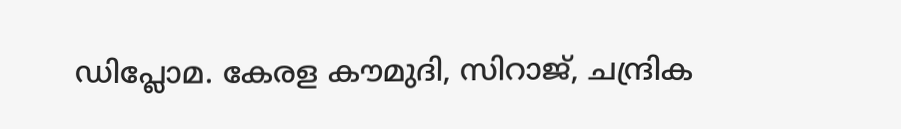ഡിപ്ലോമ. കേരള കൗമുദി, സിറാജ്, ചന്ദ്രിക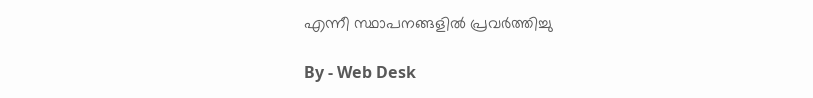എന്നീ സ്ഥാപനങ്ങളിൽ പ്രവർത്തിച്ചു

By - Web Desk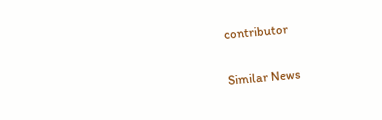contributor

Similar News